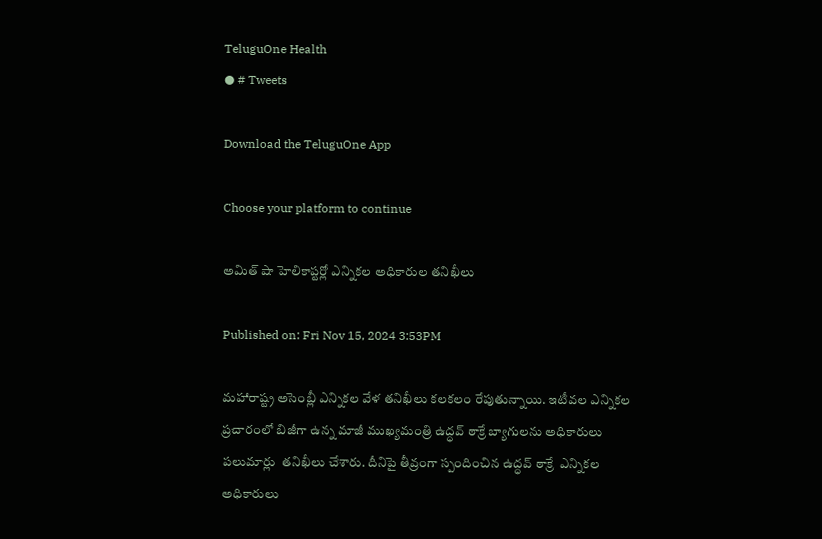TeluguOne Health
● # Tweets

Download the TeluguOne App

Choose your platform to continue

అమిత్ షా హెలికాప్టర్లో ఎన్నికల అధికారుల తనిఖీలు

Published on: Fri Nov 15, 2024 3:53PM

మహారాష్ట్ర అసెంబ్లీ ఎన్నికల వేళ తనిఖీలు కలకలం రేపుతున్నాయి. ఇటీవల ఎన్నికల ప్రచారంలో బిజీగా ఉన్న మాజీ ముఖ్యమంత్రి ఉద్ధవ్ ఠాక్రే బ్యాగులను అధికారులు పలుమార్లు  తనిఖీలు చేశారు. దీనిపై తీవ్రంగా స్పందించిన ఉద్ధవ్ ఠాక్రే  ఎన్నికల అధికారులు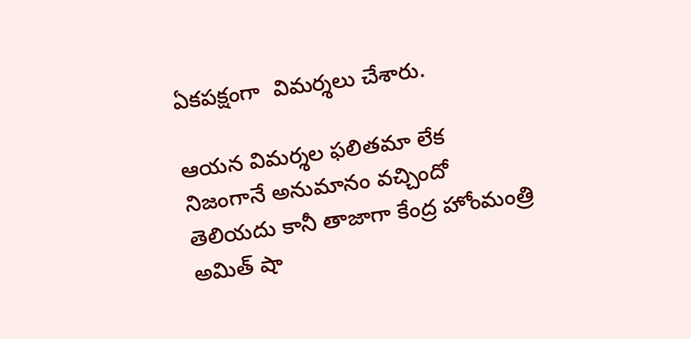ఏకపక్షంగా  విమర్శలు చేశారు.

ఆయన విమర్శల ఫలితమా లేక నిజంగానే అనుమానం వచ్చిందో తెలియదు కానీ తాజాగా కేంద్ర హోంమంత్రి అమిత్ షా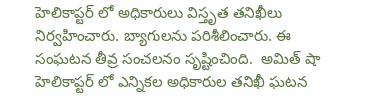హెలికాప్టర్ లో అధికారులు విస్తృత తనిఖీలు నిర్వహించారు. బ్యాగులను పరిశీలించారు. ఈ సంఘటన తీవ్ర సంచలనం సృష్టించింది.  అమిత్ షా హెలికాప్టర్ లో ఎన్నికల అధికారుల తనిఖీ ఘటన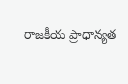రాజకీయ ప్రాధాన్యత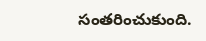సంతరించుకుంది.